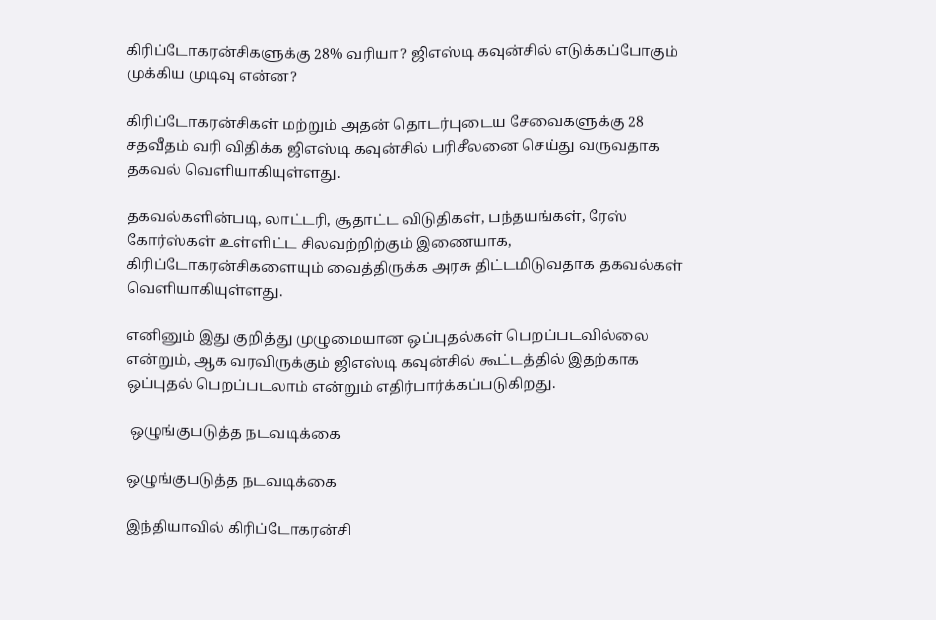கிரிப்டோகரன்சிகளுக்கு 28% வரியா? ஜிஎஸ்டி கவுன்சில் எடுக்கப்போகும் முக்கிய முடிவு என்ன?

கிரிப்டோகரன்சிகள் மற்றும் அதன் தொடர்புடைய சேவைகளுக்கு 28 சதவீதம் வரி விதிக்க ஜிஎஸ்டி கவுன்சில் பரிசீலனை செய்து வருவதாக தகவல் வெளியாகியுள்ளது.

தகவல்களின்படி, லாட்டரி, சூதாட்ட விடுதிகள், பந்தயங்கள், ரேஸ் கோர்ஸ்கள் உள்ளிட்ட சிலவற்றிற்கும் இணையாக, கிரிப்டோகரன்சிகளையும் வைத்திருக்க அரசு திட்டமிடுவதாக தகவல்கள் வெளியாகியுள்ளது.

எனினும் இது குறித்து முழுமையான ஒப்புதல்கள் பெறப்படவில்லை என்றும், ஆக வரவிருக்கும் ஜிஎஸ்டி கவுன்சில் கூட்டத்தில் இதற்காக ஒப்புதல் பெறப்படலாம் என்றும் எதிர்பார்க்கப்படுகிறது.

 ஒழுங்குபடுத்த நடவடிக்கை

ஒழுங்குபடுத்த நடவடிக்கை

இந்தியாவில் கிரிப்டோகரன்சி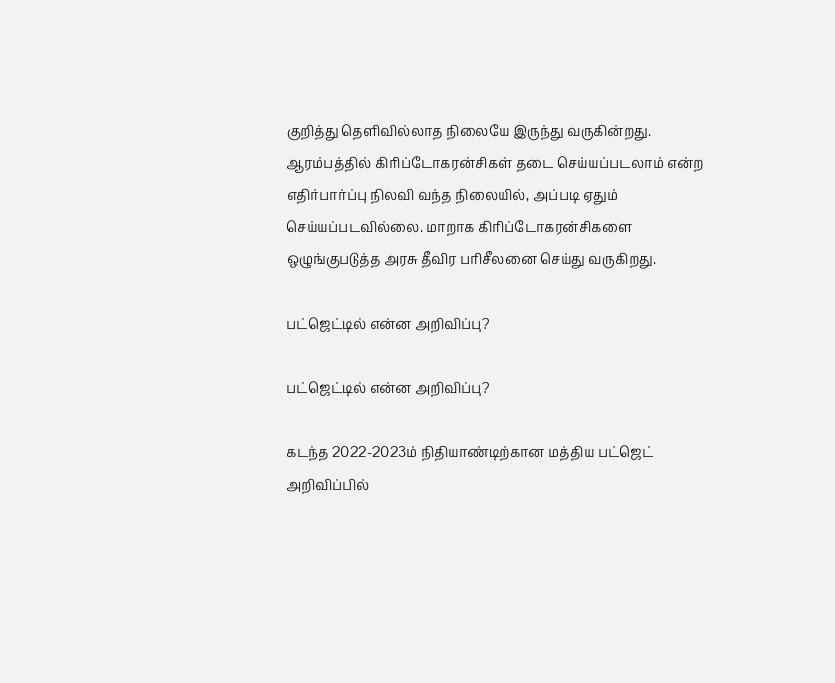குறித்து தெளிவில்லாத நிலையே இருந்து வருகின்றது. ஆரம்பத்தில் கிரிப்டோகரன்சிகள் தடை செய்யப்படலாம் என்ற எதிர்பார்ப்பு நிலவி வந்த நிலையில், அப்படி ஏதும் செய்யப்படவில்லை. மாறாக கிரிப்டோகரன்சிகளை ஒழுங்குபடுத்த அரசு தீவிர பரிசீலனை செய்து வருகிறது.

பட்ஜெட்டில் என்ன அறிவிப்பு?

பட்ஜெட்டில் என்ன அறிவிப்பு?

கடந்த 2022-2023ம் நிதியாண்டிற்கான மத்திய பட்ஜெட் அறிவிப்பில்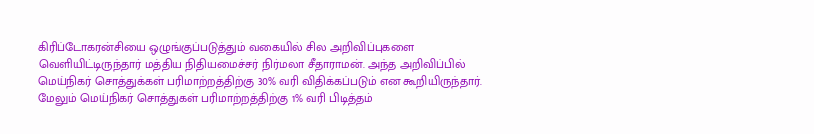கிரிப்டோகரன்சியை ஒழுங்குப்படுத்தும் வகையில் சில அறிவிப்புகளை வெளியிட்டிருந்தார் மத்திய நிதியமைச்சர் நிர்மலா சீதாராமன். அந்த அறிவிப்பில் மெய்நிகர் சொத்துக்கள் பரிமாற்றத்திற்கு 30% வரி விதிக்கப்படும் என கூறியிருந்தார். மேலும் மெய்நிகர் சொத்துகள் பரிமாற்றத்திற்கு 1% வரி பிடித்தம்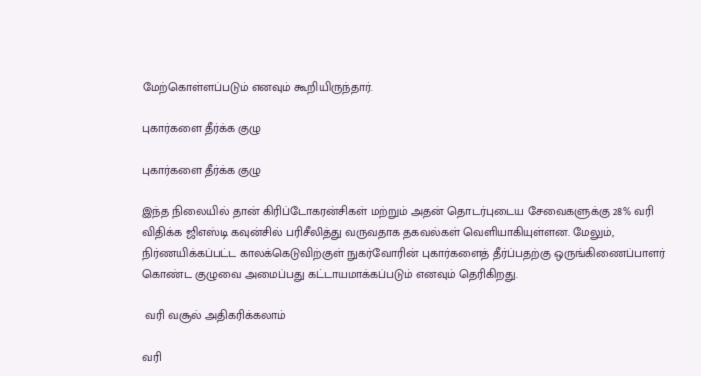மேற்கொள்ளப்படும் எனவும் கூறியிருந்தார்.

புகார்களை தீர்க்க குழு

புகார்களை தீர்க்க குழு

இந்த நிலையில் தான் கிரிப்டோகரன்சிகள் மற்றும் அதன் தொடர்புடைய சேவைகளுக்கு 28% வரி விதிக்க ஜிஎஸ்டி கவுன்சில் பரிசீலித்து வருவதாக தகவல்கள் வெளியாகியுள்ளன. மேலும், நிர்ணயிக்கப்பட்ட காலக்கெடுவிற்குள் நுகர்வோரின் புகார்களைத் தீர்ப்பதற்கு ஒருங்கிணைப்பாளர் கொண்ட குழுவை அமைப்பது கட்டாயமாக்கப்படும் எனவும் தெரிகிறது.

 வரி வசூல் அதிகரிக்கலாம்

வரி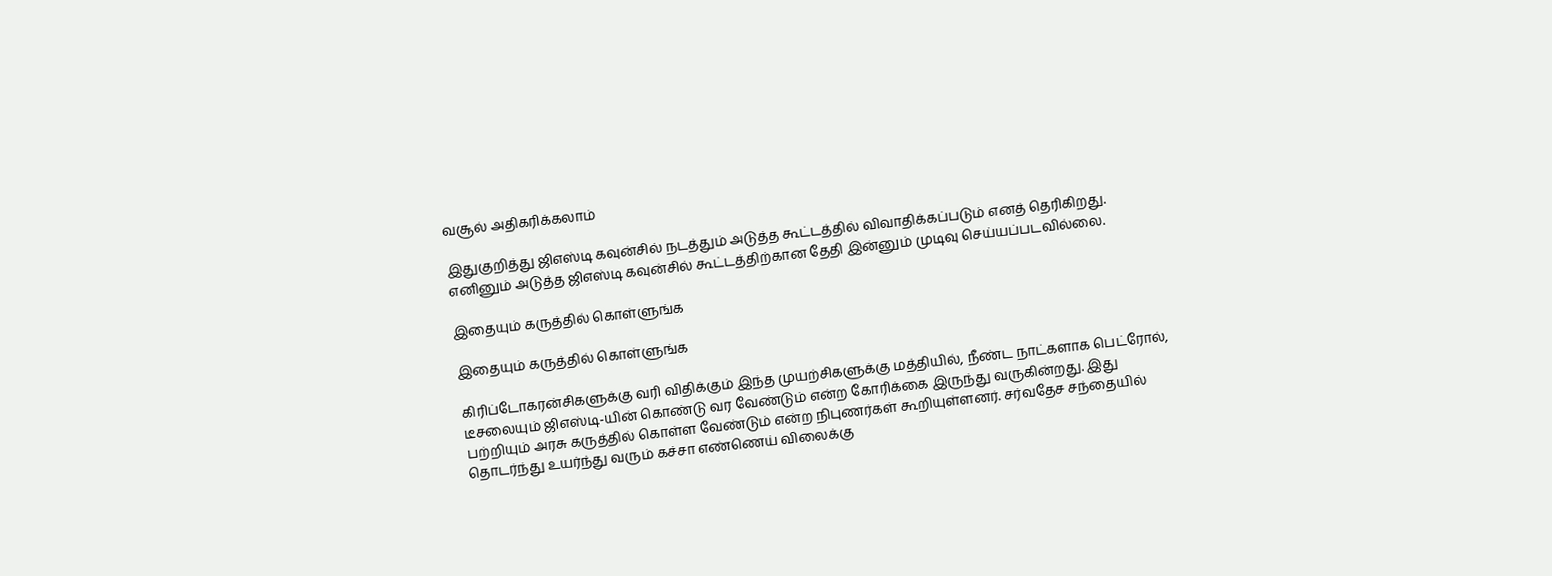வசூல் அதிகரிக்கலாம்

இதுகுறித்து ஜிஎஸ்டி கவுன்சில் நடத்தும் அடுத்த கூட்டத்தில் விவாதிக்கப்படும் எனத் தெரிகிறது. எனினும் அடுத்த ஜிஎஸ்டி கவுன்சில் கூட்டத்திற்கான தேதி இன்னும் முடிவு செய்யப்படவில்லை.

இதையும் கருத்தில் கொள்ளுங்க

இதையும் கருத்தில் கொள்ளுங்க

கிரிப்டோகரன்சிகளுக்கு வரி விதிக்கும் இந்த முயற்சிகளுக்கு மத்தியில், நீண்ட நாட்களாக பெட்ரோல், டீசலையும் ஜிஎஸ்டி-யின் கொண்டு வர வேண்டும் என்ற கோரிக்கை இருந்து வருகின்றது. இது பற்றியும் அரசு கருத்தில் கொள்ள வேண்டும் என்ற நிபுணர்கள் கூறியுள்ளனர். சர்வதேச சந்தையில் தொடர்ந்து உயர்ந்து வரும் கச்சா எண்ணெய் விலைக்கு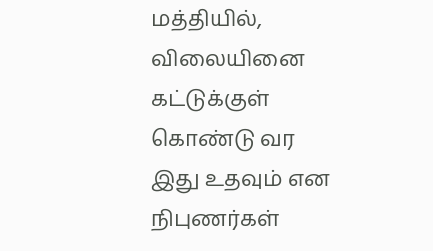மத்தியில், விலையினை கட்டுக்குள் கொண்டு வர இது உதவும் என நிபுணர்கள்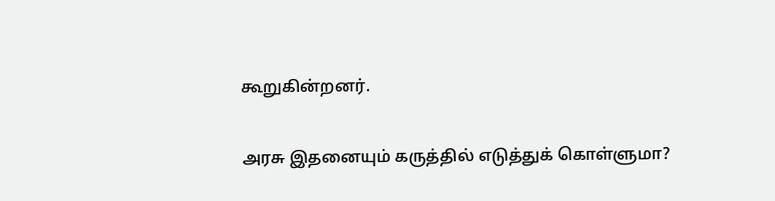கூறுகின்றனர்.

அரசு இதனையும் கருத்தில் எடுத்துக் கொள்ளுமா?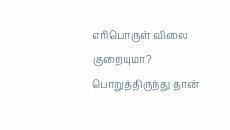எரிபொருள் விலை குறையுமா? பொறுத்திருந்து தான்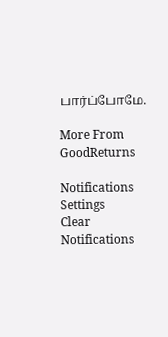பார்ப்போமே.

More From GoodReturns

Notifications
Settings
Clear Notifications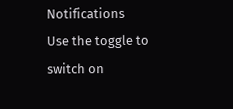Notifications
Use the toggle to switch on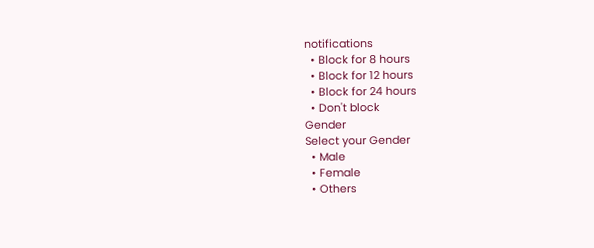notifications
  • Block for 8 hours
  • Block for 12 hours
  • Block for 24 hours
  • Don't block
Gender
Select your Gender
  • Male
  • Female
  • Others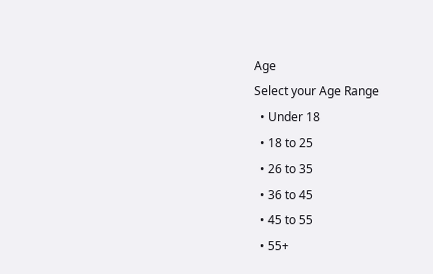Age
Select your Age Range
  • Under 18
  • 18 to 25
  • 26 to 35
  • 36 to 45
  • 45 to 55
  • 55+